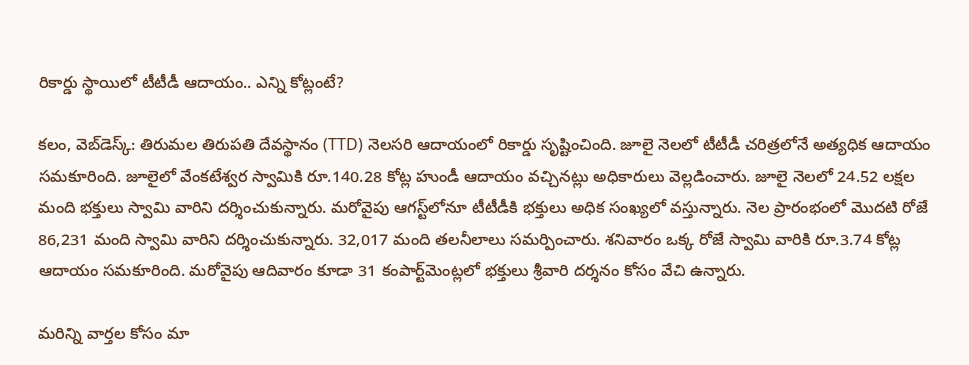రికార్డు స్థాయిలో టీటీడీ ఆదాయం.. ఎన్ని కోట్లంటే?

క‌లం, వెబ్‌డెస్క్‌: తిరుమ‌ల తిరుప‌తి దేవ‌స్థానం (TTD) నెల‌స‌రి ఆదాయంలో రికార్డు సృష్టించింది. జూలై నెల‌లో టీటీడీ చ‌రిత్ర‌లోనే అత్య‌ధిక ఆదాయం స‌మ‌కూరింది. జూలైలో వేంక‌టేశ్వ‌ర స్వామికి రూ.140.28 కోట్ల హుండీ ఆదాయం వ‌చ్చిన‌ట్లు అధికారులు వెల్ల‌డించారు. జూలై నెలలో 24.52 లక్షల మంది భక్తులు స్వామి వారిని ద‌ర్శించుకున్నారు. మ‌రోవైపు ఆగ‌స్ట్‌లోనూ టీటీడీకి భ‌క్తులు అధిక సంఖ్య‌లో వ‌స్తున్నారు. నెల ప్రారంభంలో మొద‌టి రోజే 86,231 మంది స్వామి వారిని ద‌ర్శించుకున్నారు. 32,017 మంది త‌ల‌నీలాలు స‌మ‌ర్పించారు. శ‌నివారం ఒక్క రోజే స్వామి వారికి రూ.3.74 కోట్ల ఆదాయం స‌మ‌కూరింది. మ‌రోవైపు ఆదివారం కూడా 31 కంపార్ట్‌మెంట్ల‌లో భ‌క్తులు శ్రీవారి ద‌ర్శ‌నం కోసం వేచి ఉన్నారు.

మ‌రిన్ని వార్త‌ల కోసం మా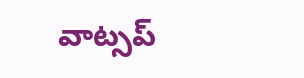వాట్స‌ప్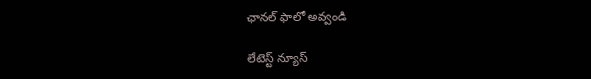ఛాన‌ల్ ఫాలో అవ్వండి

లేటెస్ట్ న్యూస్‌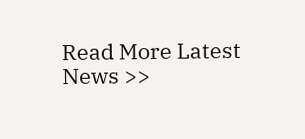Read More Latest News >>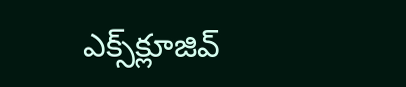ఎక్స్‌క్లూజివ్‌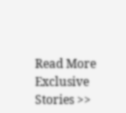Read More Exclusive Stories >>